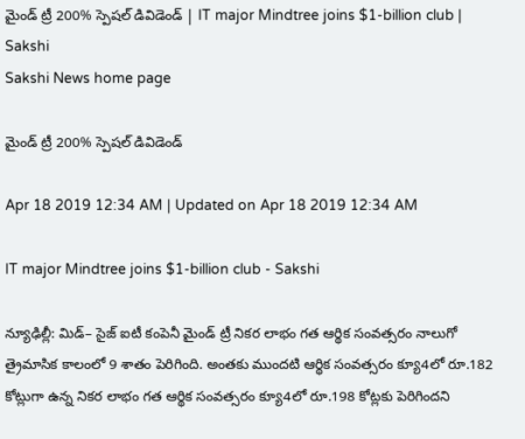మైండ్‌ ట్రీ 200% స్పెషల్‌ డివిడెండ్‌ | IT major Mindtree joins $1-billion club | Sakshi
Sakshi News home page

మైండ్‌ ట్రీ 200% స్పెషల్‌ డివిడెండ్‌

Apr 18 2019 12:34 AM | Updated on Apr 18 2019 12:34 AM

IT major Mindtree joins $1-billion club - Sakshi

న్యూఢిల్లీ: మిడ్‌– సైజ్‌ ఐటీ కంపెనీ మైండ్‌ ట్రీ నికర లాభం గత ఆర్థిక సంవత్సరం నాలుగో త్రైమాసిక కాలంలో 9 శాతం పెరిగింది. అంతకు ముందటి ఆర్థిక సంవత్సరం క్యూ4లో రూ.182 కోట్లుగా ఉన్న నికర లాభం గత ఆర్థిక సంవత్సరం క్యూ4లో రూ.198 కోట్లకు పెరిగిందని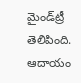మైండ్‌ట్రీ తెలిపింది. ఆదాయం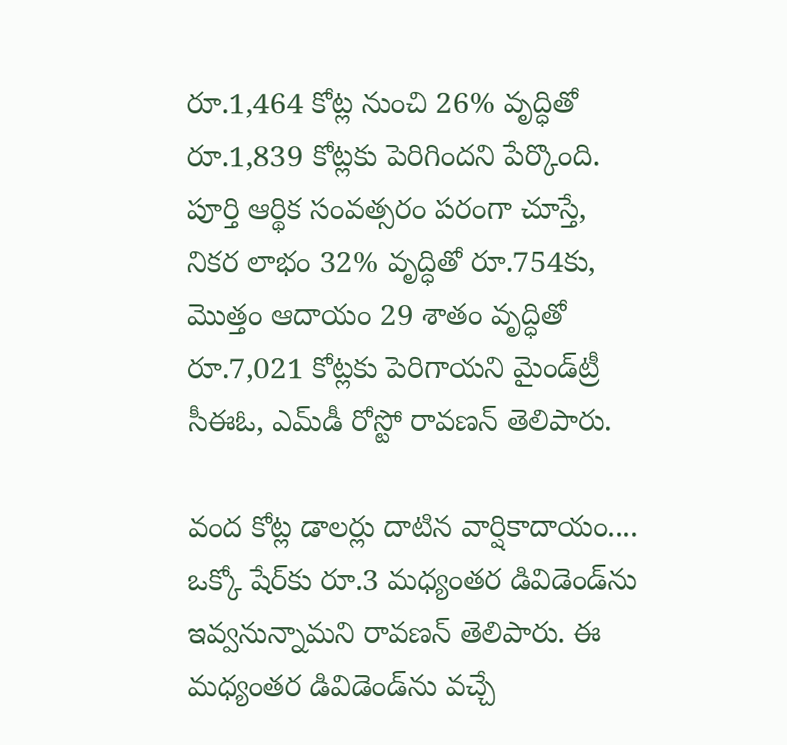రూ.1,464 కోట్ల నుంచి 26% వృద్ధితో రూ.1,839 కోట్లకు పెరిగిందని పేర్కొంది. పూర్తి ఆర్థిక సంవత్సరం పరంగా చూస్తే, నికర లాభం 32% వృద్ధితో రూ.754కు, మొత్తం ఆదాయం 29 శాతం వృద్ధితో రూ.7,021 కోట్లకు పెరిగాయని మైండ్‌ట్రీ సీఈఓ, ఎమ్‌డీ రోస్టో రావణన్‌ తెలిపారు.

వంద కోట్ల డాలర్లు దాటిన వార్షికాదాయం....
ఒక్కో షేర్‌కు రూ.3 మధ్యంతర డివిడెండ్‌ను ఇవ్వనున్నామని రావణన్‌ తెలిపారు. ఈ మధ్యంతర డివిడెండ్‌ను వచ్చే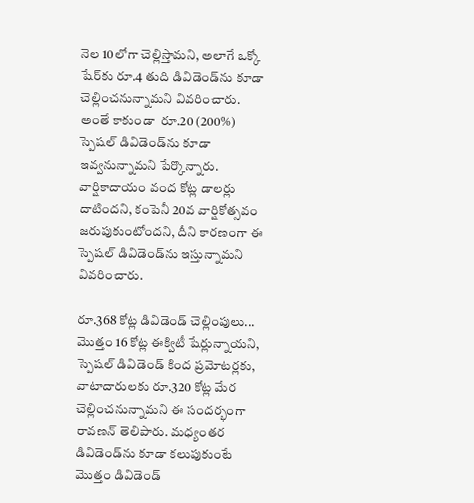నెల 10లోగా చెల్లిస్తామని, అలాగే ఒక్కో షేర్‌కు రూ.4 తుది డివిడెండ్‌ను కూడా చెల్లించనున్నామని వివరించారు. అంతే కాకుండా  రూ.20 (200%) స్పెషల్‌ డివిడెండ్‌ను కూడా ఇవ్వనున్నామని పేర్కొన్నారు. వార్షికాదాయం వంద కోట్ల డాలర్లు దాటిందని, కంపెనీ 20వ వార్షికోత్సవం జరుపుకుంటోందని, దీని కారణంగా ఈ స్పెషల్‌ డివిడెండ్‌ను ఇస్తున్నామని వివరించారు.

రూ.368 కోట్ల డివిడెండ్‌ చెల్లింపులు...
మొత్తం 16 కోట్ల ఈక్విటీ షేర్లున్నాయని, స్పెషల్‌ డివిడెండ్‌ కింద ప్రమోటర్లకు, వాటాదారులకు రూ.320 కోట్ల మేర చెల్లించనున్నామని ఈ సందర్భంగా రావణన్‌ తెలిపారు. మధ్యంతర డివిడెండ్‌ను కూడా కలుపుకుంటే మొత్తం డివిడెండ్‌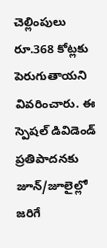చెల్లింపులు రూ.368 కోట్లకు పెరుగుతాయని వివరించారు. ఈ స్పెషల్‌ డివిడెండ్‌ ప్రతిపాదనకు జూన్‌/జూలైల్లో జరిగే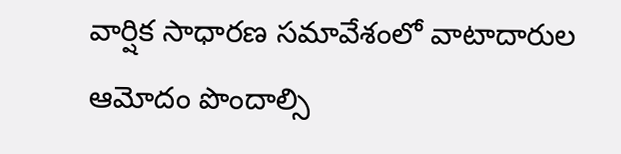వార్షిక సాధారణ సమావేశంలో వాటాదారుల ఆమోదం పొందాల్సి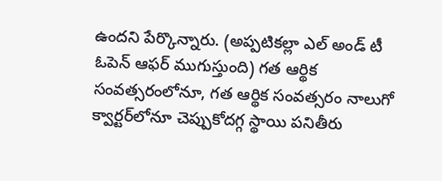ఉందని పేర్కొన్నారు. (అప్పటికల్లా ఎల్‌ అండ్‌ టీ ఓపెన్‌ ఆఫర్‌ ముగుస్తుంది) గత ఆర్థిక సంవత్సరంలోనూ, గత ఆర్థిక సంవత్సరం నాలుగో క్వార్టర్‌లోనూ చెప్పుకోదగ్గ స్థాయి పనితీరు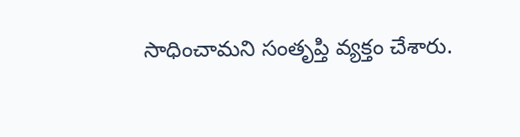సాధించామని సంతృప్తి వ్యక్తం చేశారు.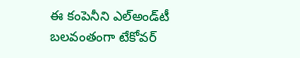ఈ కంపెనీని ఎల్‌అండ్‌టీ బలవంతంగా టేకోవర్‌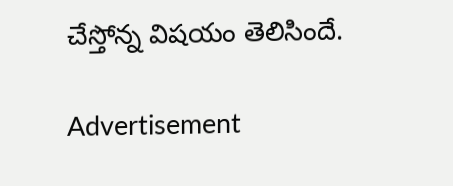చేస్తోన్న విషయం తెలిసిందే.

Advertisement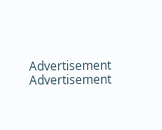Advertisement
Advertisement